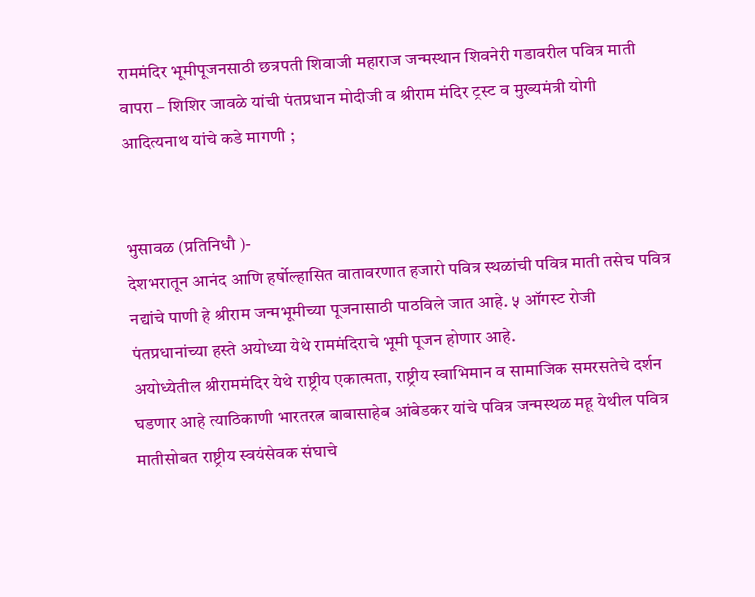राममंदिर भूमीपूजनसाठी छत्रपती शिवाजी महाराज जन्मस्थान शिवनेरी गडावरील पवित्र माती वापरा – शिशिर जावळे यांची पंतप्रधान मोदीजी व श्रीराम मंदिर ट्रस्ट व मुख्यमंत्री योगी आदित्यनाथ यांचे कडे मागणी ;


भुसावळ (प्रतिनिधौ )-
देशभरातून आनंद आणि हर्षोल्हासित वातावरणात हजारो पवित्र स्थळांची पवित्र माती तसेच पवित्र नद्यांचे पाणी हे श्रीराम जन्मभूमीच्या पूजनासाठी पाठविले जात आहे. ५ ऑगस्ट रोजी पंतप्रधानांच्या हस्ते अयोध्या येथे राममंदिराचे भूमी पूजन होणार आहे.
अयोध्येतील श्रीराममंदिर येथे राष्ट्रीय एकात्मता, राष्ट्रीय स्वाभिमान व सामाजिक समरसतेचे दर्शन घडणार आहे त्याठिकाणी भारतरत्न बाबासाहेब आंबेडकर यांचे पवित्र जन्मस्थळ महू येथील पवित्र मातीसोबत राष्ट्रीय स्वयंसेवक संघाचे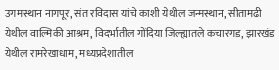उगमस्थान नागपूर, संत रविदास यांचे काशी येथील जन्मस्थान, सीतामढी येथील वाल्मिकी आश्रम, विदर्भातील गोंदिया जिल्ह्यातले कचारगड, झारखंड येथील रामरेखाधाम, मध्यप्रदेशातील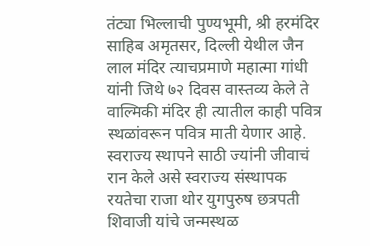तंट्या भिल्लाची पुण्यभूमी, श्री हरमंदिर साहिब अमृतसर, दिल्ली येथील जैन लाल मंदिर त्याचप्रमाणे महात्मा गांधी यांनी जिथे ७२ दिवस वास्तव्य केले ते वाल्मिकी मंदिर ही त्यातील काही पवित्र स्थळांवरून पवित्र माती येणार आहे. स्वराज्य स्थापने साठी ज्यांनी जीवाचं रान केले असे स्वराज्य संस्थापक रयतेचा राजा थोर युगपुरुष छत्रपती शिवाजी यांचे जन्मस्थळ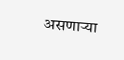असणाऱ्या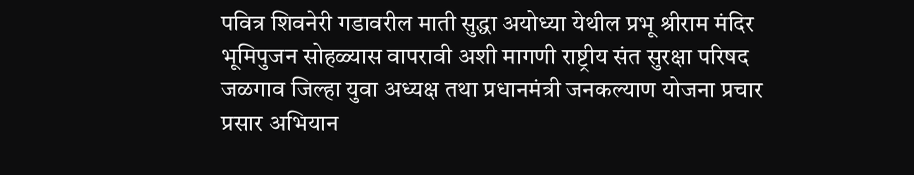पवित्र शिवनेरी गडावरील माती सुद्धा अयोध्या येथील प्रभू श्रीराम मंदिर भूमिपुजन सोहळ्यास वापरावी अशी मागणी राष्ट्रीय संत सुरक्षा परिषद जळगाव जिल्हा युवा अध्यक्ष तथा प्रधानमंत्री जनकल्याण योजना प्रचार प्रसार अभियान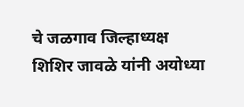चे जळगाव जिल्हाध्यक्ष शिशिर जावळे यांनी अयोध्या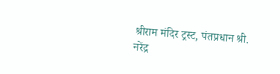श्रीराम मंदिर ट्रस्ट, पंतप्रधान श्री. नरेंद्र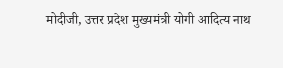मोदीजी, उत्तर प्रदेश मुख्यमंत्री योगी आदित्य नाथ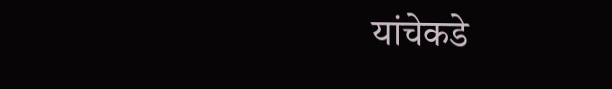यांचेकडे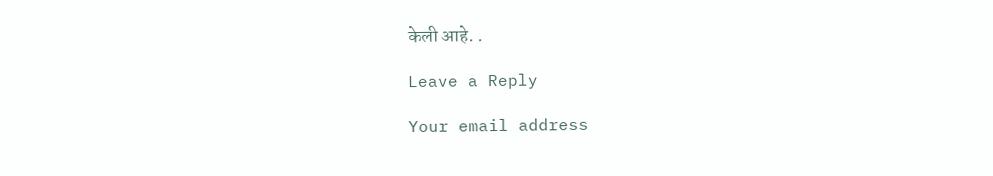केली आहे. .

Leave a Reply

Your email address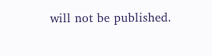will not be published.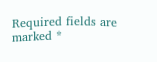Required fields are marked *